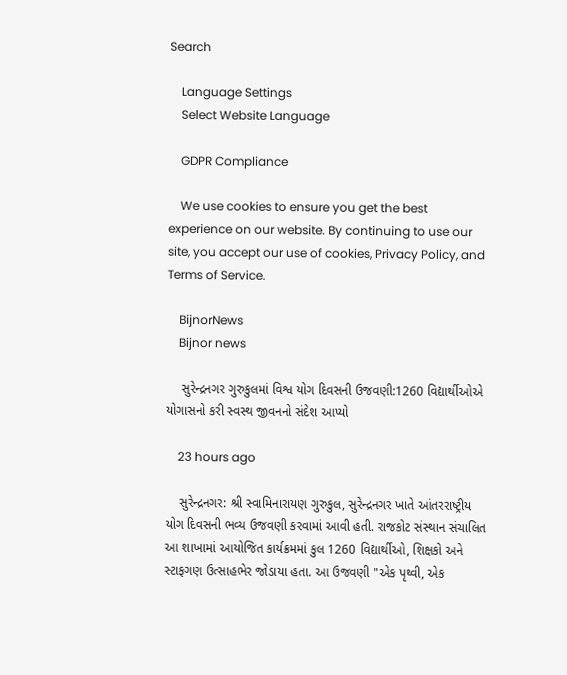Search

    Language Settings
    Select Website Language

    GDPR Compliance

    We use cookies to ensure you get the best experience on our website. By continuing to use our site, you accept our use of cookies, Privacy Policy, and Terms of Service.

    BijnorNews
    Bijnor news

    સુરેન્દ્રનગર ગુરુકુલમાં વિશ્વ યોગ દિવસની ઉજવણી:1260 વિદ્યાર્થીઓએ યોગાસનો કરી સ્વસ્થ જીવનનો સંદેશ આપ્યો

    23 hours ago

    સુરેન્દ્રનગર: શ્રી સ્વામિનારાયણ ગુરુકુલ, સુરેન્દ્રનગર ખાતે આંતરરાષ્ટ્રીય યોગ દિવસની ભવ્ય ઉજવણી કરવામાં આવી હતી. રાજકોટ સંસ્થાન સંચાલિત આ શાખામાં આયોજિત કાર્યક્રમમાં કુલ 1260 વિદ્યાર્થીઓ, શિક્ષકો અને સ્ટાફગણ ઉત્સાહભેર જોડાયા હતા. આ ઉજવણી "એક પૃથ્વી, એક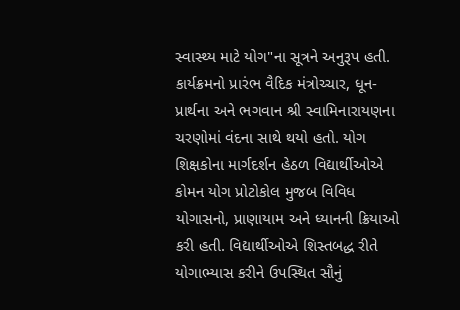સ્વાસ્થ્ય માટે યોગ"ના સૂત્રને અનુરૂપ હતી. કાર્યક્રમનો પ્રારંભ વૈદિક મંત્રોચ્ચાર, ધૂન-પ્રાર્થના અને ભગવાન શ્રી સ્વામિનારાયણના ચરણોમાં વંદના સાથે થયો હતો. યોગ શિક્ષકોના માર્ગદર્શન હેઠળ વિદ્યાર્થીઓએ કોમન યોગ પ્રોટોકોલ મુજબ વિવિધ યોગાસનો, પ્રાણાયામ અને ધ્યાનની ક્રિયાઓ કરી હતી. વિદ્યાર્થીઓએ શિસ્તબદ્ધ રીતે યોગાભ્યાસ કરીને ઉપસ્થિત સૌનું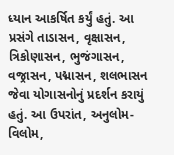ધ્યાન આકર્ષિત કર્યું હતું. આ પ્રસંગે તાડાસન, વૃક્ષાસન, ત્રિકોણાસન, ભુજંગાસન, વજ્રાસન, પદ્માસન, શલભાસન જેવા યોગાસનોનું પ્રદર્શન કરાયું હતું. આ ઉપરાંત, અનુલોમ-વિલોમ,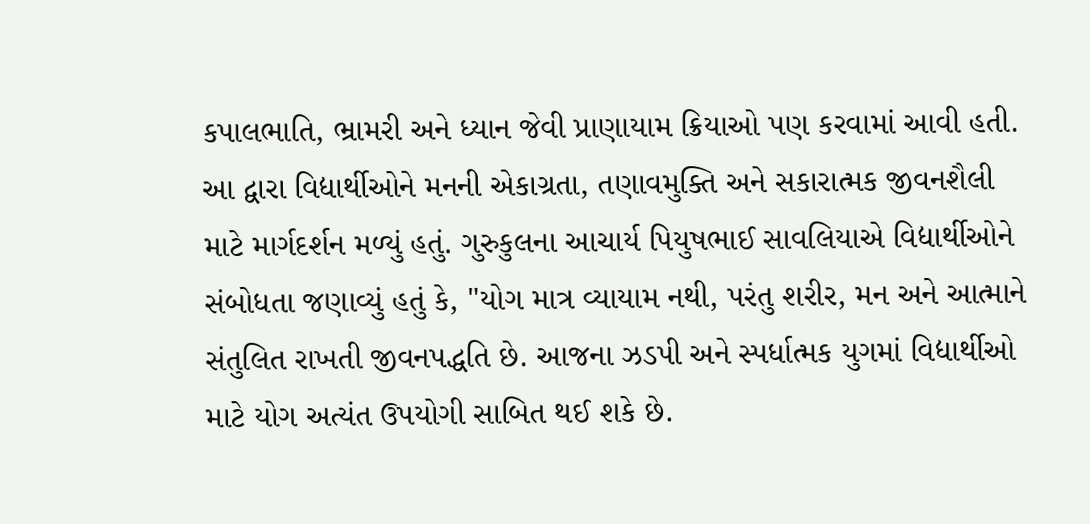કપાલભાતિ, ભ્રામરી અને ધ્યાન જેવી પ્રાણાયામ ક્રિયાઓ પણ કરવામાં આવી હતી. આ દ્વારા વિદ્યાર્થીઓને મનની એકાગ્રતા, તણાવમુક્તિ અને સકારાત્મક જીવનશૈલી માટે માર્ગદર્શન મળ્યું હતું. ગુરુકુલના આચાર્ય પિયુષભાઈ સાવલિયાએ વિદ્યાર્થીઓને સંબોધતા જણાવ્યું હતું કે, "યોગ માત્ર વ્યાયામ નથી, પરંતુ શરીર, મન અને આત્માને સંતુલિત રાખતી જીવનપદ્ધતિ છે. આજના ઝડપી અને સ્પર્ધાત્મક યુગમાં વિદ્યાર્થીઓ માટે યોગ અત્યંત ઉપયોગી સાબિત થઈ શકે છે.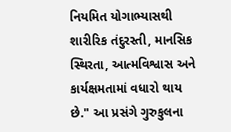નિયમિત યોગાભ્યાસથી શારીરિક તંદુરસ્તી, માનસિક સ્થિરતા, આત્મવિશ્વાસ અને કાર્યક્ષમતામાં વધારો થાય છે." આ પ્રસંગે ગુરુકુલના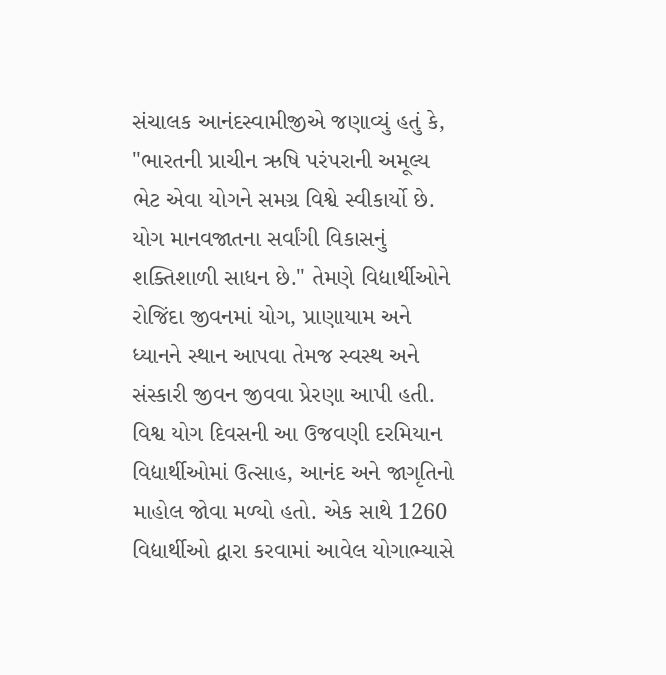સંચાલક આનંદસ્વામીજીએ જણાવ્યું હતું કે, "ભારતની પ્રાચીન ઋષિ પરંપરાની અમૂલ્ય ભેટ એવા યોગને સમગ્ર વિશ્વે સ્વીકાર્યો છે. યોગ માનવજાતના સર્વાંગી વિકાસનું શક્તિશાળી સાધન છે." તેમણે વિદ્યાર્થીઓને રોજિંદા જીવનમાં યોગ, પ્રાણાયામ અને ધ્યાનને સ્થાન આપવા તેમજ સ્વસ્થ અને સંસ્કારી જીવન જીવવા પ્રેરણા આપી હતી. વિશ્વ યોગ દિવસની આ ઉજવણી દરમિયાન વિદ્યાર્થીઓમાં ઉત્સાહ, આનંદ અને જાગૃતિનો માહોલ જોવા મળ્યો હતો. એક સાથે 1260 વિદ્યાર્થીઓ દ્વારા કરવામાં આવેલ યોગાભ્યાસે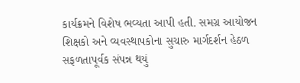કાર્યક્રમને વિશેષ ભવ્યતા આપી હતી. સમગ્ર આયોજન શિક્ષકો અને વ્યવસ્થાપકોના સુચારુ માર્ગદર્શન હેઠળ સફળતાપૂર્વક સંપન્ન થયું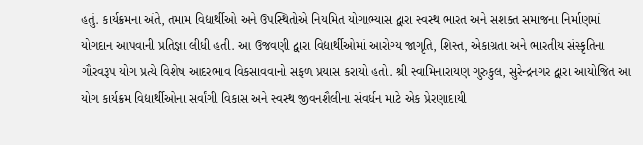હતું. કાર્યક્રમના અંતે, તમામ વિદ્યાર્થીઓ અને ઉપસ્થિતોએ નિયમિત યોગાભ્યાસ દ્વારા સ્વસ્થ ભારત અને સશક્ત સમાજના નિર્માણમાં યોગદાન આપવાની પ્રતિજ્ઞા લીધી હતી. આ ઉજવણી દ્વારા વિદ્યાર્થીઓમાં આરોગ્ય જાગૃતિ, શિસ્ત, એકાગ્રતા અને ભારતીય સંસ્કૃતિના ગૌરવરૂપ યોગ પ્રત્યે વિશેષ આદરભાવ વિકસાવવાનો સફળ પ્રયાસ કરાયો હતો. શ્રી સ્વામિનારાયણ ગુરુકુલ, સુરેન્દ્રનગર દ્વારા આયોજિત આ યોગ કાર્યક્રમ વિદ્યાર્થીઓના સર્વાંગી વિકાસ અને સ્વસ્થ જીવનશૈલીના સંવર્ધન માટે એક પ્રેરણાદાયી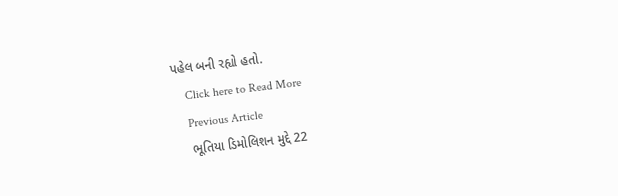પહેલ બની રહ્યો હતો.
    Click here to Read More
    Previous Article
    ભૂતિયા ડિમોલિશન મુદ્દે 22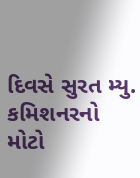દિવસે સુરત મ્યુ. કમિશનરનો મોટો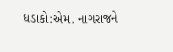ધડાકો:એમ. નાગરાજને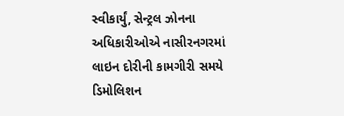સ્વીકાર્યું, સેન્ટ્રલ ઝોનના અધિકારીઓએ નાસીરનગરમાં લાઇન દોરીની કામગીરી સમયે ડિમોલિશન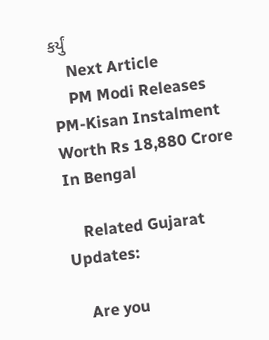કર્યું
    Next Article
    PM Modi Releases PM-Kisan Instalment Worth Rs 18,880 Crore In Bengal

    Related Gujarat Updates:

    Are you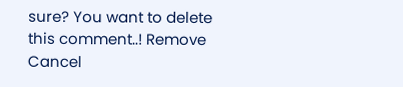sure? You want to delete this comment..! Remove Cancel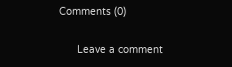Comments (0)

      Leave a comment